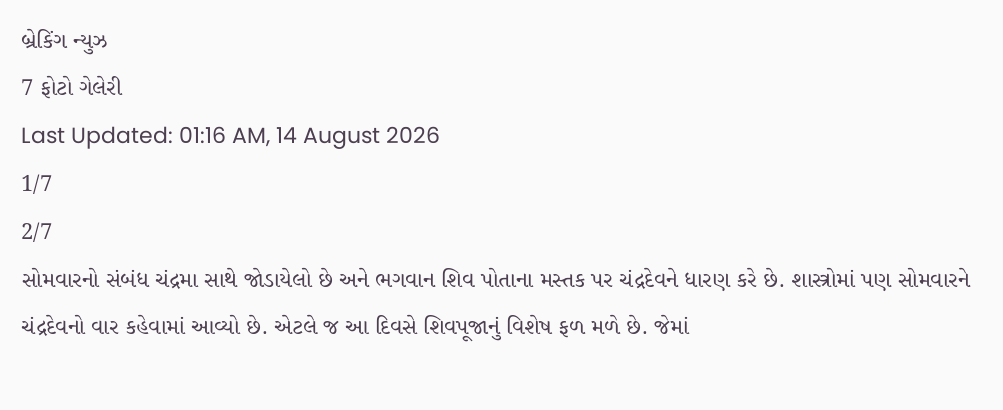બ્રેકિંગ ન્યુઝ
7 ફોટો ગેલેરી
Last Updated: 01:16 AM, 14 August 2026
1/7
2/7
સોમવારનો સંબંધ ચંદ્રમા સાથે જોડાયેલો છે અને ભગવાન શિવ પોતાના મસ્તક પર ચંદ્રદેવને ધારણ કરે છે. શાસ્ત્રોમાં પણ સોમવારને ચંદ્રદેવનો વાર કહેવામાં આવ્યો છે. એટલે જ આ દિવસે શિવપૂજાનું વિશેષ ફળ મળે છે. જેમાં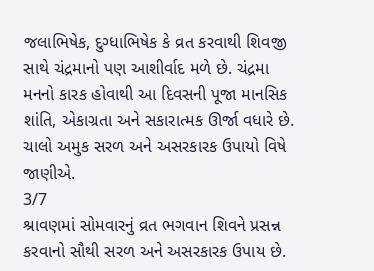જલાભિષેક, દુગ્ધાભિષેક કે વ્રત કરવાથી શિવજી સાથે ચંદ્રમાનો પણ આશીર્વાદ મળે છે. ચંદ્રમા મનનો કારક હોવાથી આ દિવસની પૂજા માનસિક શાંતિ, એકાગ્રતા અને સકારાત્મક ઊર્જા વધારે છે. ચાલો અમુક સરળ અને અસરકારક ઉપાયો વિષે જાણીએ.
3/7
શ્રાવણમાં સોમવારનું વ્રત ભગવાન શિવને પ્રસન્ન કરવાનો સૌથી સરળ અને અસરકારક ઉપાય છે.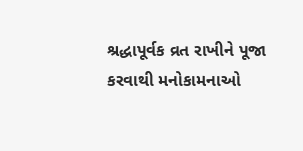શ્રદ્ધાપૂર્વક વ્રત રાખીને પૂજા કરવાથી મનોકામનાઓ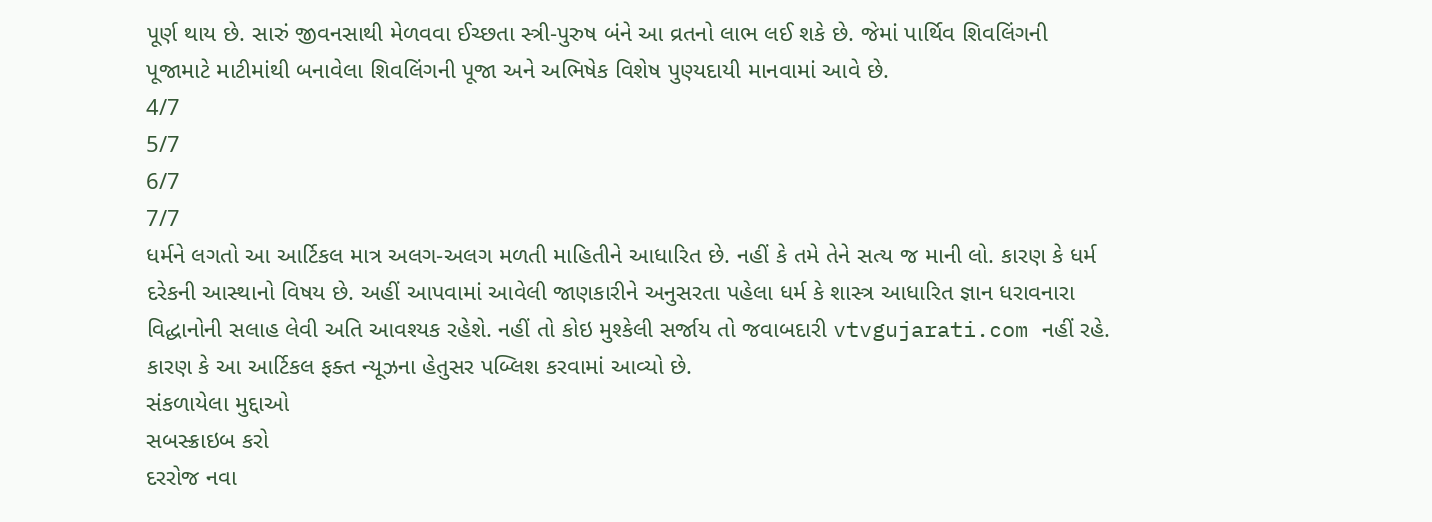પૂર્ણ થાય છે. સારું જીવનસાથી મેળવવા ઈચ્છતા સ્ત્રી-પુરુષ બંને આ વ્રતનો લાભ લઈ શકે છે. જેમાં પાર્થિવ શિવલિંગની પૂજામાટે માટીમાંથી બનાવેલા શિવલિંગની પૂજા અને અભિષેક વિશેષ પુણ્યદાયી માનવામાં આવે છે.
4/7
5/7
6/7
7/7
ધર્મને લગતો આ આર્ટિકલ માત્ર અલગ-અલગ મળતી માહિતીને આધારિત છે. નહીં કે તમે તેને સત્ય જ માની લો. કારણ કે ધર્મ દરેકની આસ્થાનો વિષય છે. અહીં આપવામાં આવેલી જાણકારીને અનુસરતા પહેલા ધર્મ કે શાસ્ત્ર આધારિત જ્ઞાન ધરાવનારા વિદ્ધાનોની સલાહ લેવી અતિ આવશ્યક રહેશે. નહીં તો કોઇ મુશ્કેલી સર્જાય તો જવાબદારી vtvgujarati.com નહીં રહે. કારણ કે આ આર્ટિકલ ફક્ત ન્યૂઝના હેતુસર પબ્લિશ કરવામાં આવ્યો છે.
સંકળાયેલા મુદ્દાઓ
સબસ્ક્રાઇબ કરો
દરરોજ નવા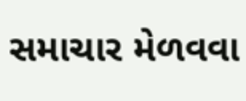સમાચાર મેળવવા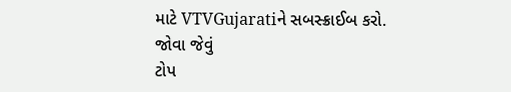માટે VTVGujaratiને સબસ્ક્રાઈબ કરો.
જોવા જેવું
ટોપ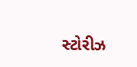સ્ટોરીઝ